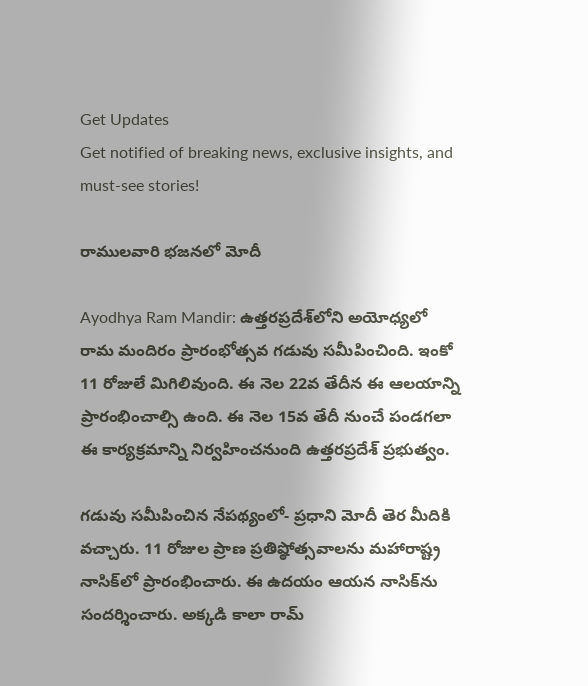Get Updates
Get notified of breaking news, exclusive insights, and must-see stories!

రాములవారి భజనలో మోదీ

Ayodhya Ram Mandir: ఉత్తరప్రదేశ్‌లోని అయోధ్యలో రామ మందిరం ప్రారంభోత్సవ గడువు సమీపించింది. ఇంకో 11 రోజులే మిగిలివుంది. ఈ నెల 22వ తేదీన ఈ ఆలయాన్ని ప్రారంభించాల్సి ఉంది. ఈ నెల 15వ తేదీ నుంచే పండగలా ఈ కార్యక్రమాన్ని నిర్వహించనుంది ఉత్తరప్రదేశ్ ప్రభుత్వం.

గడువు సమీపించిన నేపథ్యంలో- ప్రధాని మోదీ తెర మీదికి వచ్చారు. 11 రోజుల ప్రాణ ప్రతిష్ఠోత్సవాలను మహారాష్ట్ర నాసిక్‌లో ప్రారంభించారు. ఈ ఉదయం ఆయన నాసిక్‌ను సందర్శించారు. అక్కడి కాలా రామ్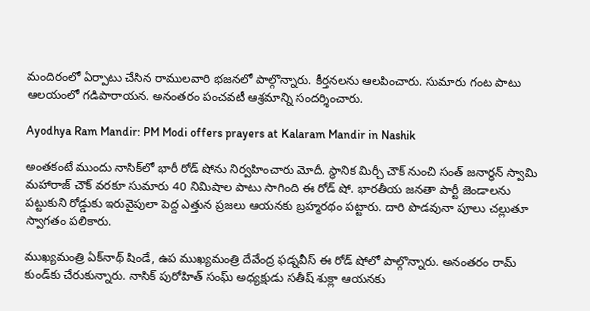మందిరంలో ఏర్పాటు చేసిన రాములవారి భజనలో పాల్గొన్నారు. కీర్తనలను ఆలపించారు. సుమారు గంట పాటు ఆలయంలో గడిపారాయన. అనంతరం పంచవటీ ఆశ్రమాన్ని సందర్శించారు.

Ayodhya Ram Mandir: PM Modi offers prayers at Kalaram Mandir in Nashik

అంతకంటే ముందు నాసిక్‌లో భారీ రోడ్ షోను నిర్వహించారు మోదీ. స్థానిక మిర్చీ చౌక్ నుంచి సంత్ జనార్ధన్ స్వామి మహారాజ్ చౌక్ వరకూ సుమారు 40 నిమిషాల పాటు సాగింది ఈ రోడ్ షో. భారతీయ జనతా పార్టీ జెండాలను పట్టుకుని రోడ్డుకు ఇరువైపులా పెద్ద ఎత్తున ప్రజలు ఆయనకు బ్రహ్మరథం పట్టారు. దారి పొడవునా పూలు చల్లుతూ స్వాగతం పలికారు.

ముఖ్యమంత్రి ఏక్‌నాథ్ షిండే, ఉప ముఖ్యమంత్రి దేవేంద్ర ఫడ్నవీస్ ఈ రోడ్ షోలో పాల్గొన్నారు. అనంతరం రామ్ కుండ్‌కు చేరుకున్నారు. నాసిక్ పురోహిత్ సంఘ్ అధ్యక్షుడు సతీష్ శుక్లా ఆయనకు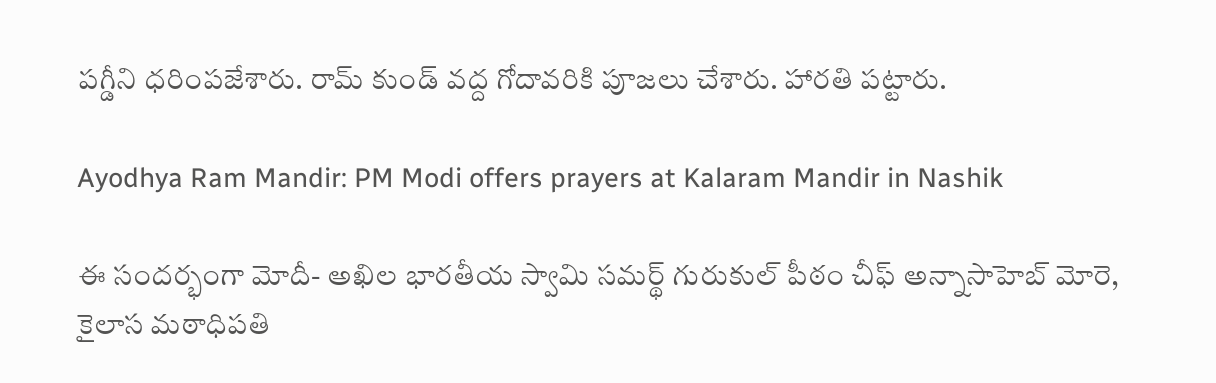పగ్డీని ధరింపజేశారు. రామ్ కుండ్ వద్ద గోదావరికి పూజలు చేశారు. హారతి పట్టారు.

Ayodhya Ram Mandir: PM Modi offers prayers at Kalaram Mandir in Nashik

ఈ సందర్భంగా మోదీ- అఖిల భారతీయ స్వామి సమర్థ్ గురుకుల్ పీఠం చీఫ్ అన్నాసాహెబ్ మోరె, కైలాస మఠాధిపతి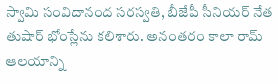స్వామి సంవిదానంద సరస్వతి, బీజేపీ సీనియర్ నేత తుషార్ భోంస్లేను కలిశారు. అనంతరం కాలా రామ్ ఆలయాన్ని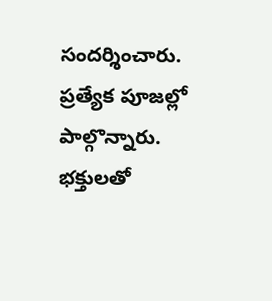సందర్శించారు. ప్రత్యేక పూజల్లో పాల్గొన్నారు. భక్తులతో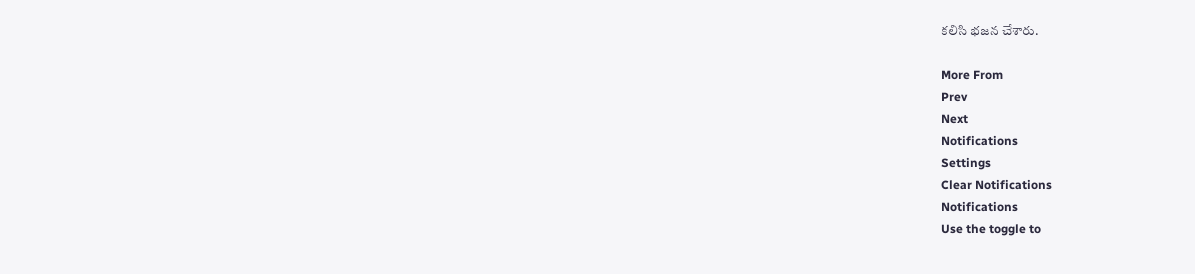కలిసి భజన చేశారు.

More From
Prev
Next
Notifications
Settings
Clear Notifications
Notifications
Use the toggle to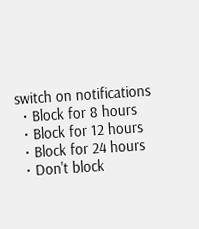switch on notifications
  • Block for 8 hours
  • Block for 12 hours
  • Block for 24 hours
  • Don't block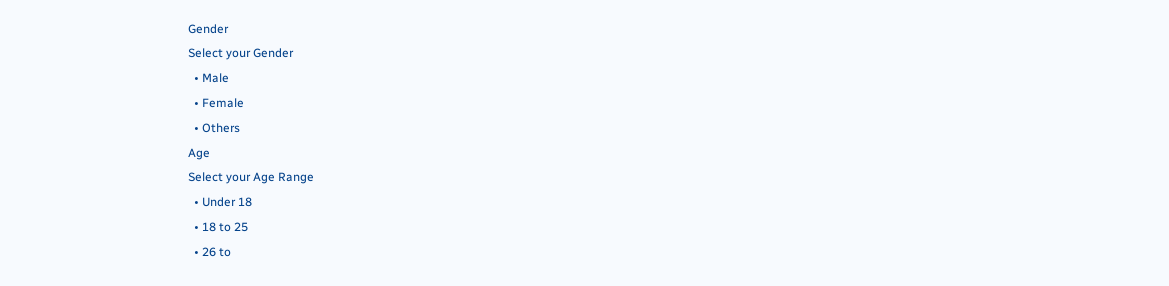Gender
Select your Gender
  • Male
  • Female
  • Others
Age
Select your Age Range
  • Under 18
  • 18 to 25
  • 26 to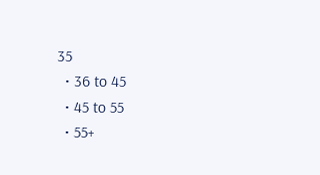35
  • 36 to 45
  • 45 to 55
  • 55+